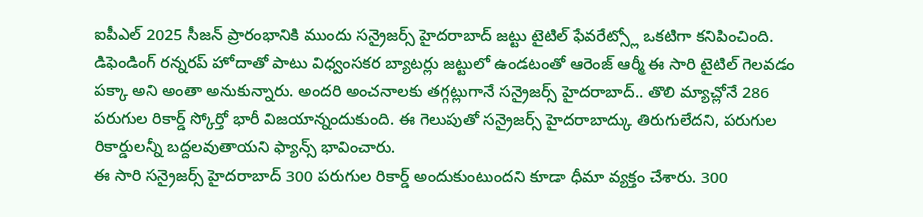ఐపీఎల్ 2025 సీజన్ ప్రారంభానికి ముందు సన్రైజర్స్ హైదరాబాద్ జట్టు టైటిల్ ఫేవరేట్స్లో ఒకటిగా కనిపించింది. డిఫెండింగ్ రన్నరప్ హోదాతో పాటు విధ్వంసకర బ్యాటర్లు జట్టులో ఉండటంతో ఆరెంజ్ ఆర్మీ ఈ సారి టైటిల్ గెలవడం పక్కా అని అంతా అనుకున్నారు. అందరి అంచనాలకు తగ్గట్లుగానే సన్రైజర్స్ హైదరాబాద్.. తొలి మ్యాచ్లోనే 286 పరుగుల రికార్డ్ స్కోర్తో భారీ విజయాన్నందుకుంది. ఈ గెలుపుతో సన్రైజర్స్ హైదరాబాద్కు తిరుగులేదని, పరుగుల రికార్డులన్నీ బద్దలవుతాయని ఫ్యాన్స్ భావించారు.
ఈ సారి సన్రైజర్స్ హైదరాబాద్ 300 పరుగుల రికార్డ్ అందుకుంటుందని కూడా ధీమా వ్యక్తం చేశారు. 300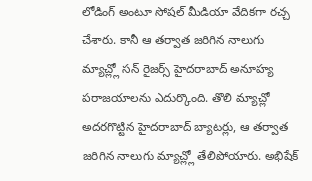లోడింగ్ అంటూ సోషల్ మీడియా వేదికగా రచ్చ చేశారు. కానీ ఆ తర్వాత జరిగిన నాలుగు మ్యాచ్ల్లో సన్ రైజర్స్ హైదరాబాద్ అనూహ్య పరాజయాలను ఎదుర్కొంది. తొలి మ్యాచ్లో అదరగొట్టిన హైదరాబాద్ బ్యాటర్లు, ఆ తర్వాత జరిగిన నాలుగు మ్యాచ్ల్లో తేలిపోయారు. అభిషేక్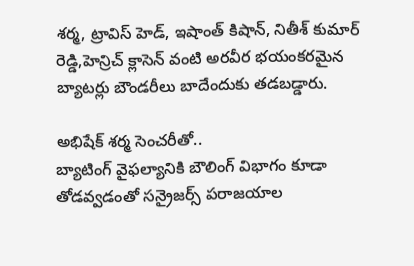శర్మ, ట్రావిస్ హెడ్, ఇషాంత్ కిషాన్, నితీశ్ కుమార్ రెడ్డి,హెన్రిచ్ క్లాసెన్ వంటి అరవీర భయంకరమైన బ్యాటర్లు బౌండరీలు బాదేందుకు తడబడ్డారు.

అభిషేక్ శర్మ సెంచరీతో..
బ్యాటింగ్ వైఫల్యానికి బౌలింగ్ విభాగం కూడా తోడవ్వడంతో సన్రైజర్స్ పరాజయాల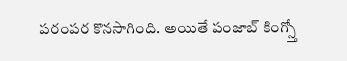పరంపర కొనసాగింది. అయితే పంజాబ్ కింగ్స్తో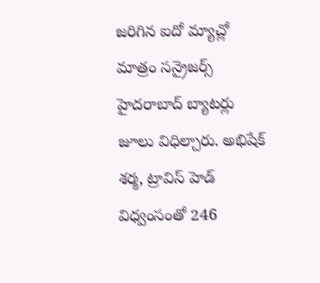జరిగిన ఐదో మ్యాచ్లో మాత్రం సన్రైజర్స్ హైదరాబాద్ బ్యాటర్లు జూలు విధిల్చారు. అభిషేక్ శర్మ, ట్రావిస్ హెడ్ విధ్వంసంతో 246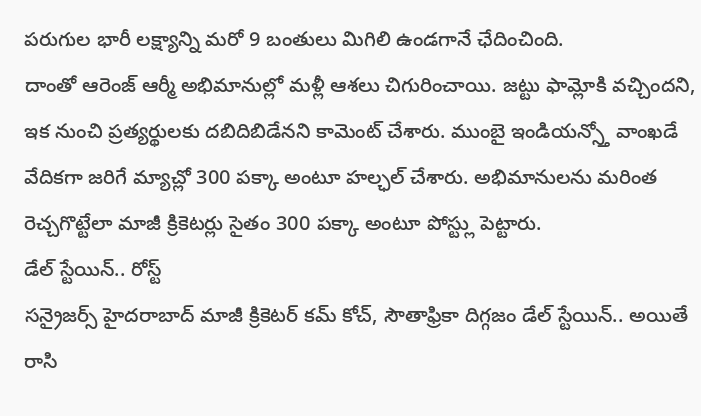పరుగుల భారీ లక్ష్యాన్ని మరో 9 బంతులు మిగిలి ఉండగానే ఛేదించింది.
దాంతో ఆరెంజ్ ఆర్మీ అభిమానుల్లో మళ్లీ ఆశలు చిగురించాయి. జట్టు ఫామ్లోకి వచ్చిందని, ఇక నుంచి ప్రత్యర్థులకు దబిదిబిడేనని కామెంట్ చేశారు. ముంబై ఇండియన్స్తో వాంఖడే వేదికగా జరిగే మ్యాచ్లో 300 పక్కా అంటూ హల్ఛల్ చేశారు. అభిమానులను మరింత రెచ్చగొట్టేలా మాజీ క్రికెటర్లు సైతం 300 పక్కా అంటూ పోస్ట్లు పెట్టారు.
డేల్ స్టేయిన్.. రోస్ట్
సన్రైజర్స్ హైదరాబాద్ మాజీ క్రికెటర్ కమ్ కోచ్, సౌతాఫ్రికా దిగ్గజం డేల్ స్టేయిన్.. అయితే రాసి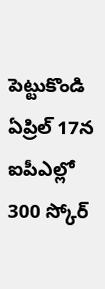పెట్టుకొండి ఏప్రిల్ 17న ఐపీఎల్లో 300 స్కోర్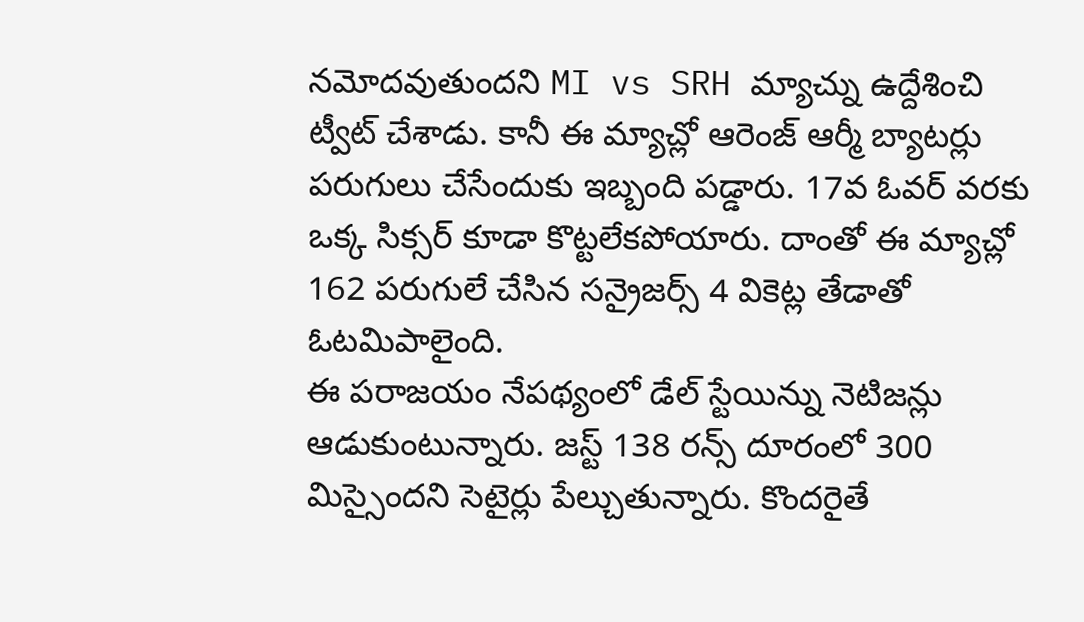నమోదవుతుందని MI vs SRH మ్యాచ్ను ఉద్దేశించి ట్వీట్ చేశాడు. కానీ ఈ మ్యాచ్లో ఆరెంజ్ ఆర్మీ బ్యాటర్లు పరుగులు చేసేందుకు ఇబ్బంది పడ్డారు. 17వ ఓవర్ వరకు ఒక్క సిక్సర్ కూడా కొట్టలేకపోయారు. దాంతో ఈ మ్యాచ్లో 162 పరుగులే చేసిన సన్రైజర్స్ 4 వికెట్ల తేడాతో ఓటమిపాలైంది.
ఈ పరాజయం నేపథ్యంలో డేల్ స్టేయిన్ను నెటిజన్లు ఆడుకుంటున్నారు. జస్ట్ 138 రన్స్ దూరంలో 300 మిస్సైందని సెటైర్లు పేల్చుతున్నారు. కొందరైతే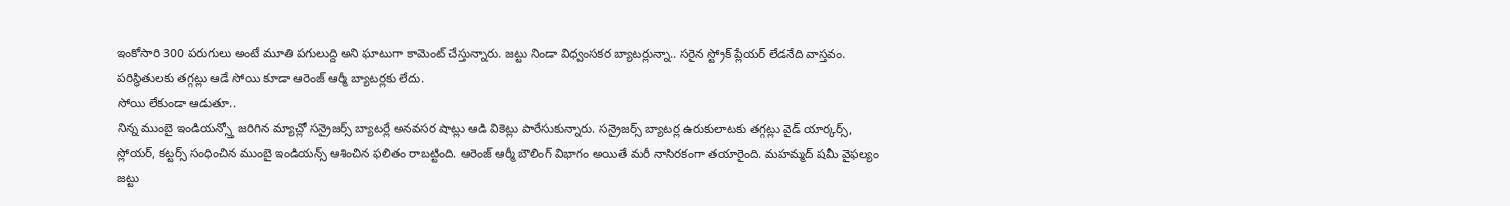ఇంకోసారి 300 పరుగులు అంటే మూతి పగులుద్ది అని ఘాటుగా కామెంట్ చేస్తున్నారు. జట్టు నిండా విధ్వంసకర బ్యాటర్లున్నా.. సరైన స్ట్రోక్ ప్లేయర్ లేడనేది వాస్తవం. పరిస్థితులకు తగ్గట్లు ఆడే సోయి కూడా ఆరెంజ్ ఆర్మీ బ్యాటర్లకు లేదు.
సోయి లేకుండా ఆడుతూ..
నిన్న ముంబై ఇండియన్స్తో జరిగిన మ్యాచ్లో సన్రైజర్స్ బ్యాటర్లే అనవసర షాట్లు ఆడి వికెట్లు పారేసుకున్నారు. సన్రైజర్స్ బ్యాటర్ల ఉరుకులాటకు తగ్గట్లు వైడ్ యార్కర్స్, స్లోయర్, కట్టర్స్ సంధించిన ముంబై ఇండియన్స్ ఆశించిన ఫలితం రాబట్టింది. ఆరెంజ్ ఆర్మీ బౌలింగ్ విభాగం అయితే మరీ నాసిరకంగా తయారైంది. మహమ్మద్ షమీ వైఫల్యం జట్టు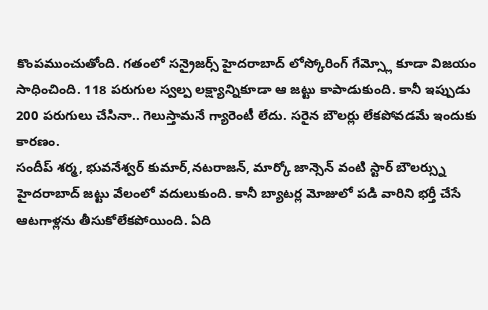కొంపముంచుతోంది. గతంలో సన్రైజర్స్ హైదరాబాద్ లోస్కోరింగ్ గేమ్స్లో కూడా విజయం సాధించింది. 118 పరుగుల స్వల్ప లక్ష్యాన్నికూడా ఆ జట్టు కాపాడుకుంది. కానీ ఇప్పుడు 200 పరుగులు చేసినా.. గెలుస్తామనే గ్యారెంటీ లేదు. సరైన బౌలర్లు లేకపోవడమే ఇందుకు కారణం.
సందీప్ శర్మ, భువనేశ్వర్ కుమార్,నటరాజన్, మార్కో జాన్సెన్ వంటి స్టార్ బౌలర్స్ను హైదరాబాద్ జట్టు వేలంలో వదులుకుంది. కానీ బ్యాటర్ల మోజులో పడి వారిని భర్తీ చేసే ఆటగాళ్లను తీసుకోలేకపోయింది. ఏది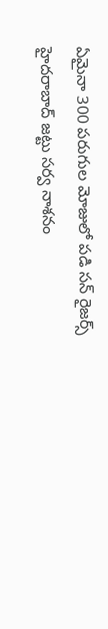ఏమైనా 300 పరుగుల మోజులో పడి సన్ రైజర్స్ హైదరాబాద్ జట్టు సర్వ నాశనం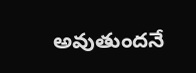అవుతుందనే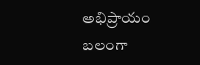అభిప్రాయం బలంగా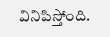వినిపిస్తోంది.